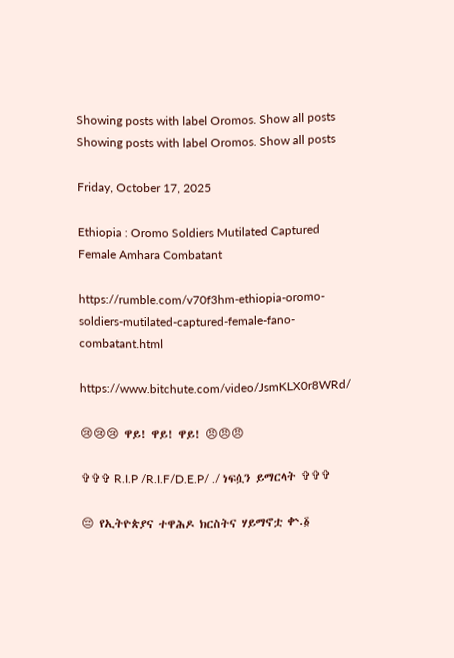Showing posts with label Oromos. Show all posts
Showing posts with label Oromos. Show all posts

Friday, October 17, 2025

Ethiopia : Oromo Soldiers Mutilated Captured Female Amhara Combatant

https://rumble.com/v70f3hm-ethiopia-oromo-soldiers-mutilated-captured-female-fano-combatant.html

https://www.bitchute.com/video/JsmKLX0r8WRd/

😢😢😢 ዋይ! ዋይ! ዋይ! 😠😠😠

✞✞✞ R.I.P /R.I.F/D.E.P/ ./ ነፍሷን ይማርላት ✞✞✞

😔 የኢትዮጵያና ተዋሕዶ ክርስትና ሃይማኖቷ ቍ.፩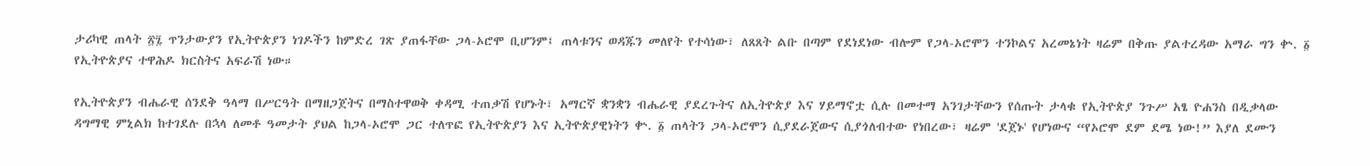ታሪካዊ ጠላት ፳፯ ጥንታውያን የኢትዮጵያን ነገዶችን ከምድረ ገጽ ያጠፋቸው ጋላ-ኦሮሞ ቢሆንም፤ ጠላቱንና ወዳጁን መለየት የተሳነው፣ ለጸጸት ልቡ በጣም የደነደነው ብሎም የጋላ-ኦሮሞን ተንኮልና አረመኔነት ዛሬም በቅጡ ያልተረዳው አማራ ግን ቍ. ፩ የኢትዮጵያና ተዋሕዶ ክርስትና አፍራሽ ነው።

የኢትዮጵያን ብሔራዊ ሰንደቅ ዓላማ በሥርዓት በማዘጋጀትና በማስተዋወቅ ቀዳሚ ተጠቃሽ የሆኑት፣ አማርኛ ቋንቋን ብሔራዊ ያደረጉትና ለኢትዮጵያ እና ሃይማኖቷ ሲሉ በመተማ አንገታቸውን የሰጡት ታላቁ የኢትዮጵያ ንጉሥ አፄ ዮሐንስ በዲቃላው ዳግማዊ ምኒልክ ከተገደሉ በኋላ ለመቶ ዓመታት ያህል ከጋላ-ኦሮሞ ጋር ተለጥፎ የኢትዮጵያን እና ኢትዮጵያዊነትን ቍ. ፩ ጠላትን ጋላ-ኦሮሞን ሲያደራጀውና ሲያጎለብተው የነበረው፣ ዛሬም 'ደጀኑ' የሆነውና “የኦሮሞ ደም ደሜ ነው!” እያለ ደሙን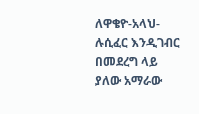ለዋቄዮ-አላህ-ሉሲፈር እንዲገብር በመደረግ ላይ ያለው አማራው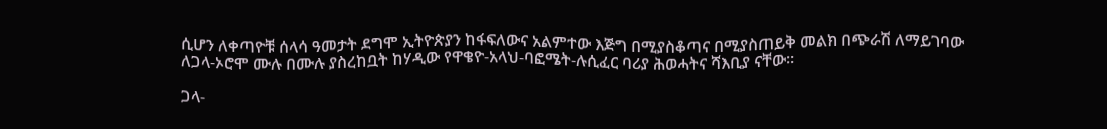ሲሆን ለቀጣዮቹ ሰላሳ ዓመታት ደግሞ ኢትዮጵያን ከፋፍለውና አልምተው እጅግ በሚያስቆጣና በሚያስጠይቅ መልክ በጭራሽ ለማይገባው ለጋላ-ኦሮሞ ሙሉ በሙሉ ያስረከቧት ከሃዲው የዋቄዮ-አላህ-ባፎሜት-ሉሲፈር ባሪያ ሕወሓትና ሻእቢያ ናቸው።

ጋላ-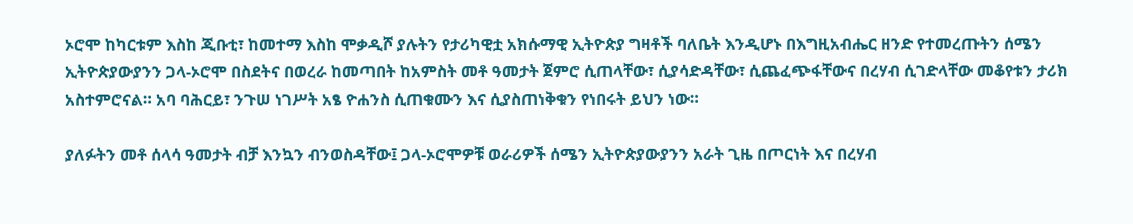ኦሮሞ ከካርቱም እስከ ጂቡቲ፣ ከመተማ እስከ ሞቃዲሾ ያሉትን የታሪካዊቷ አክሱማዊ ኢትዮጵያ ግዛቶች ባለቤት እንዲሆኑ በእግዚአብሔር ዘንድ የተመረጡትን ሰሜን ኢትዮጵያውያንን ጋላ-ኦሮሞ በስደትና በወረራ ከመጣበት ከአምስት መቶ ዓመታት ጀምሮ ሲጠላቸው፣ ሲያሳድዳቸው፣ ሲጨፈጭፋቸውና በረሃብ ሲገድላቸው መቆየቱን ታሪክ አስተምሮናል። አባ ባሕርይ፣ ንጉሠ ነገሥት አፄ ዮሐንስ ሲጠቁሙን እና ሲያስጠነቅቁን የነበሩት ይህን ነው።

ያለፉትን መቶ ሰላሳ ዓመታት ብቻ እንኳን ብንወስዳቸው፤ ጋላ-ኦሮሞዎቹ ወራሪዎች ሰሜን ኢትዮጵያውያንን አራት ጊዜ በጦርነት እና በረሃብ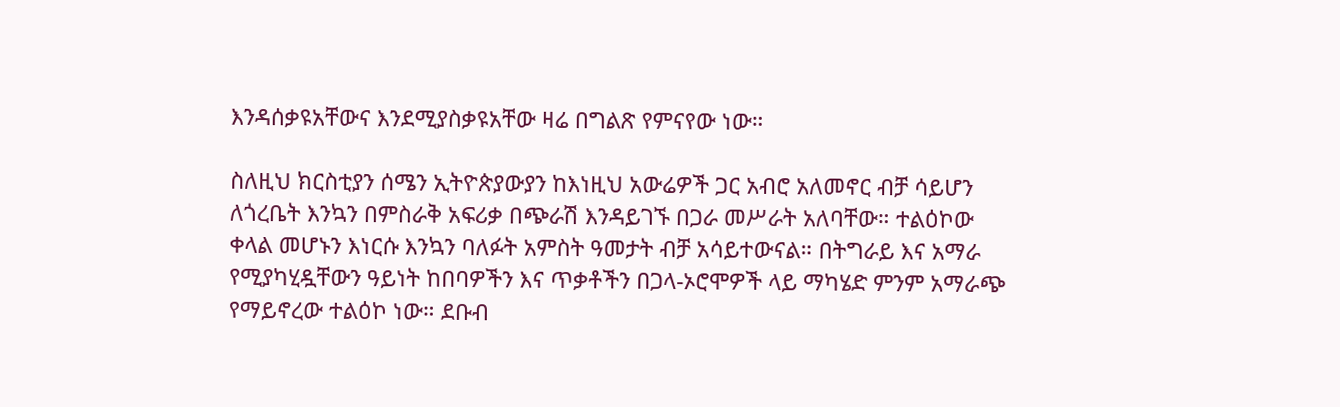እንዳሰቃዩአቸውና እንደሚያስቃዩአቸው ዛሬ በግልጽ የምናየው ነው።

ስለዚህ ክርስቲያን ሰሜን ኢትዮጵያውያን ከእነዚህ አውሬዎች ጋር አብሮ አለመኖር ብቻ ሳይሆን ለጎረቤት እንኳን በምስራቅ አፍሪቃ በጭራሽ እንዳይገኙ በጋራ መሥራት አለባቸው። ተልዕኮው ቀላል መሆኑን እነርሱ እንኳን ባለፉት አምስት ዓመታት ብቻ አሳይተውናል። በትግራይ እና አማራ የሚያካሂዷቸውን ዓይነት ከበባዎችን እና ጥቃቶችን በጋላ-ኦሮሞዎች ላይ ማካሄድ ምንም አማራጭ የማይኖረው ተልዕኮ ነው። ደቡብ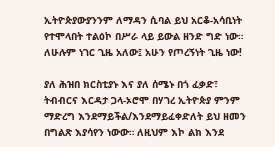ኢትዮጵያውያንንም ለማዳን ሲባል ይህ አርቆ-አሳቢነት የተሞላበት ተልዕኮ በሥራ ላይ ይውል ዘንድ ግድ ነው። ለሁሉም ነገር ጊዜ አለው፤ አሁን የጦረኝነት ጊዜ ነው!

ያለ ሕዝበ ክርስቲያኑ እና ያለ ሰሜኑ በጎ ፈቃድ፣ ትብብርና እርዳታ ጋላ-ኦሮሞ በሃገረ ኢትዮጵያ ምንም ማድረግ እንደማይችል/እንደማይፈቀድለት ይህ ዘመን በግልጽ እያሳየን ነውው። ለዚህም እኮ ልክ እንደ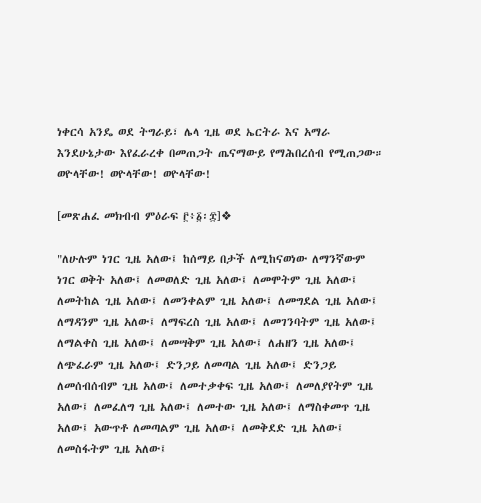ነቀርሳ አንዴ ወደ ትግራይ፣ ሌላ ጊዜ ወደ ኤርትራ እና አማራ እንደሁኔታው እየፈራረቀ በመጠጋት ጤናማውይ የማሕበረሰብ የሚጠጋው። ወዮላቸው! ወዮላቸው! ወዮላቸው!

[መጽሐፈ መክብብ ምዕራፍ ፫፥፩፡፰]❖

"ለሁሉም ነገር ጊዜ አለው፤ ከሰማይ በታች ለሚከናወነው ለማንኛውም ነገር ወቅት አለው፤ ለመወለድ ጊዜ አለው፤ ለመሞትም ጊዜ አለው፤ ለመትከል ጊዜ አለው፤ ለመንቀልም ጊዜ አለው፤ ለመግደል ጊዜ አለው፤ ለማዳንም ጊዜ አለው፤ ለማፍረስ ጊዜ አለው፤ ለመገንባትም ጊዜ አለው፤ ለማልቀስ ጊዜ አለው፤ ለመሣቅም ጊዜ አለው፤ ለሐዘን ጊዜ አለው፤ ለጭፈራም ጊዜ አለው፤ ድንጋይ ለመጣል ጊዜ አለው፤ ድንጋይ ለመሰብሰብም ጊዜ አለው፤ ለመተቃቀፍ ጊዜ አለው፤ ለመለያየትም ጊዜ አለው፤ ለመፈለግ ጊዜ አለው፤ ለመተው ጊዜ አለው፤ ለማስቀመጥ ጊዜ አለው፤ አውጥቶ ለመጣልም ጊዜ አለው፤ ለመቅደድ ጊዜ አለው፤ ለመስፋትም ጊዜ አለው፤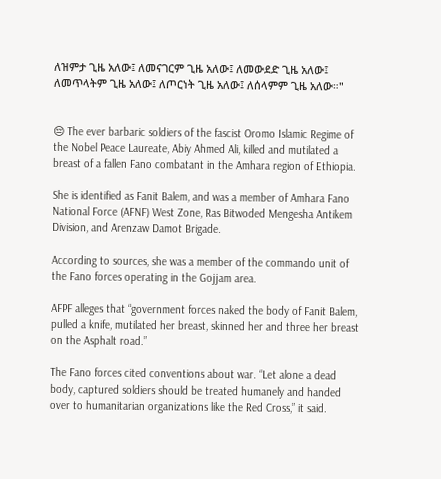ለዝምታ ጊዜ አለው፤ ለመናገርም ጊዜ አለው፤ ለመውደድ ጊዜ አለው፤ ለመጥላትም ጊዜ አለው፤ ለጦርነት ጊዜ አለው፤ ለሰላምም ጊዜ አለው።"


😔 The ever barbaric soldiers of the fascist Oromo Islamic Regime of the Nobel Peace Laureate, Abiy Ahmed Ali, killed and mutilated a breast of a fallen Fano combatant in the Amhara region of Ethiopia.

She is identified as Fanit Balem, and was a member of Amhara Fano National Force (AFNF) West Zone, Ras Bitwoded Mengesha Antikem Division, and Arenzaw Damot Brigade.

According to sources, she was a member of the commando unit of the Fano forces operating in the Gojjam area.

AFPF alleges that “government forces naked the body of Fanit Balem, pulled a knife, mutilated her breast, skinned her and three her breast on the Asphalt road.”

The Fano forces cited conventions about war. “Let alone a dead body, captured soldiers should be treated humanely and handed over to humanitarian organizations like the Red Cross,” it said.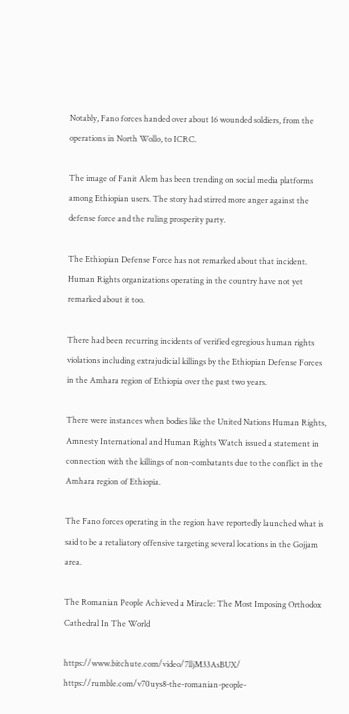Notably, Fano forces handed over about 16 wounded soldiers, from the operations in North Wollo, to ICRC.

The image of Fanit Alem has been trending on social media platforms among Ethiopian users. The story had stirred more anger against the defense force and the ruling prosperity party.

The Ethiopian Defense Force has not remarked about that incident. Human Rights organizations operating in the country have not yet remarked about it too.

There had been recurring incidents of verified egregious human rights violations including extrajudicial killings by the Ethiopian Defense Forces in the Amhara region of Ethiopia over the past two years.

There were instances when bodies like the United Nations Human Rights, Amnesty International and Human Rights Watch issued a statement in connection with the killings of non-combatants due to the conflict in the Amhara region of Ethiopia.

The Fano forces operating in the region have reportedly launched what is said to be a retaliatory offensive targeting several locations in the Gojjam area.

The Romanian People Achieved a Miracle: The Most Imposing Orthodox Cathedral In The World

https://www.bitchute.com/video/7lljM33AsBUX/ https://rumble.com/v70uys8-the-romanian-people-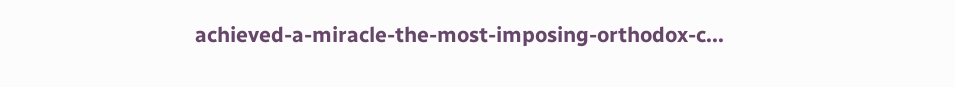achieved-a-miracle-the-most-imposing-orthodox-c...